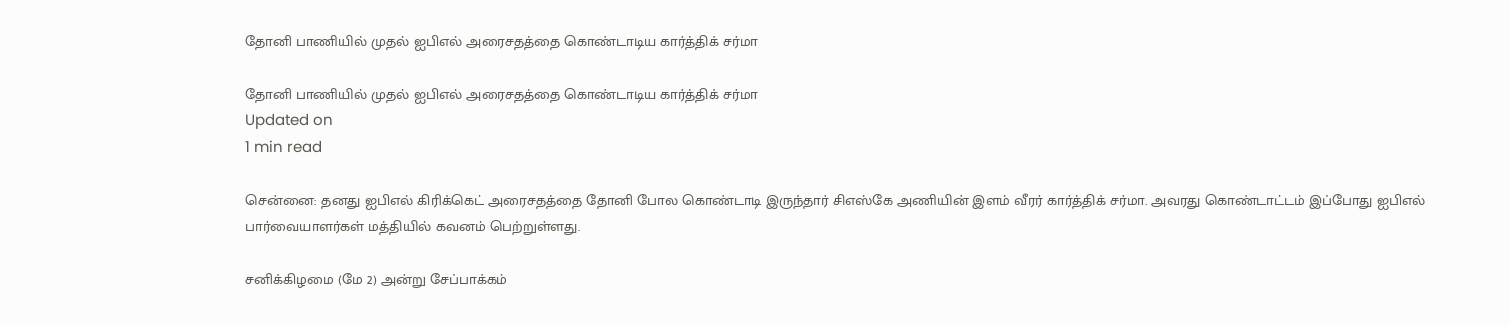தோனி பாணியில் முதல் ஐபிஎல் அரைசதத்தை கொண்டாடிய கார்த்திக் சர்மா

தோனி பாணியில் முதல் ஐபிஎல் அரைசதத்தை கொண்டாடிய கார்த்திக் சர்மா
Updated on
1 min read

சென்னை: தனது ஐபிஎல் கிரிக்கெட் அரைசதத்தை தோனி போல கொண்டாடி இருந்தார் சிஎஸ்கே அணியின் இளம் வீரர் கார்த்திக் சர்மா. அவரது கொண்டாட்டம் இப்போது ஐபிஎல் பார்வையாளர்கள் மத்தியில் கவனம் பெற்றுள்ளது.

சனிக்கிழமை (மே 2) அன்று சேப்பாக்கம்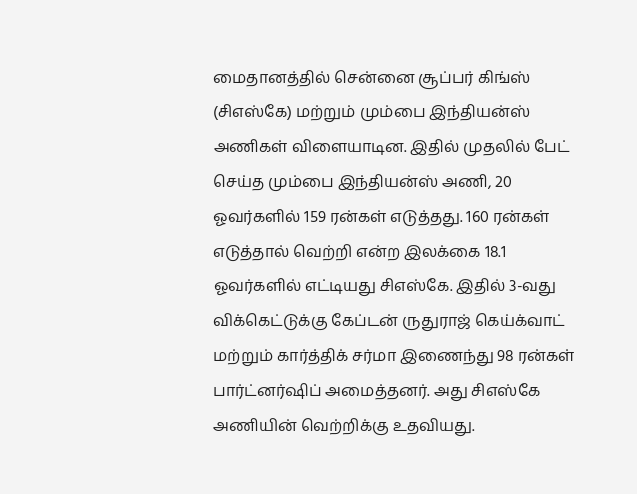மைதானத்தில் சென்னை சூப்பர் கிங்ஸ் (சிஎஸ்கே) மற்றும் மும்பை இந்தியன்ஸ் அணிகள் விளையாடின. இதில் முதலில் பேட் செய்த மும்பை இந்தியன்ஸ் அணி, 20 ஓவர்களில் 159 ரன்கள் எடுத்தது. 160 ரன்கள் எடுத்தால் வெற்றி என்ற இலக்கை 18.1 ஓவர்களில் எட்டியது சிஎஸ்கே. இதில் 3-வது விக்கெட்டுக்கு கேப்டன் ருதுராஜ் கெய்க்வாட் மற்றும் கார்த்திக் சர்மா இணைந்து 98 ரன்கள் பார்ட்னர்ஷிப் அமைத்தனர். அது சிஎஸ்கே அணியின் வெற்றிக்கு உதவியது.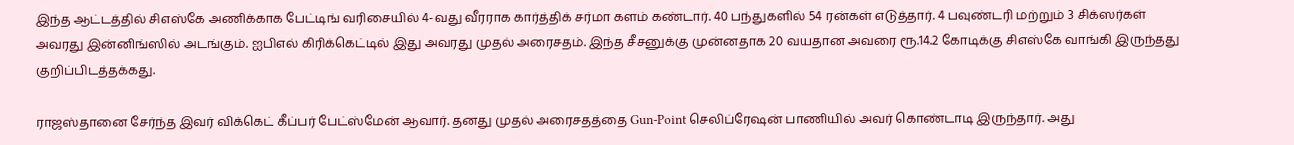இந்த ஆட்டத்தில் சிஎஸ்கே அணிக்காக பேட்டிங் வரிசையில் 4-வது வீரராக கார்த்திக் சர்மா களம் கண்டார். 40 பந்துகளில் 54 ரன்கள் எடுத்தார். 4 பவுண்டரி மற்றும் 3 சிக்ஸர்கள் அவரது இன்னிங்ஸில் அடங்கும். ஐபிஎல் கிரிக்கெட்டில் இது அவரது முதல் அரைசதம். இந்த சீசனுக்கு முன்னதாக 20 வயதான அவரை ரூ.14.2 கோடிக்கு சிஎஸ்கே வாங்கி இருந்தது குறிப்பிடத்தக்கது.

ராஜஸ்தானை சேர்ந்த இவர் விக்கெட் கீப்பர் பேட்ஸ்மேன் ஆவார். தனது முதல் அரைசதத்தை Gun-Point செலிப்ரேஷன் பாணியில் அவர் கொண்டாடி இருந்தார். அது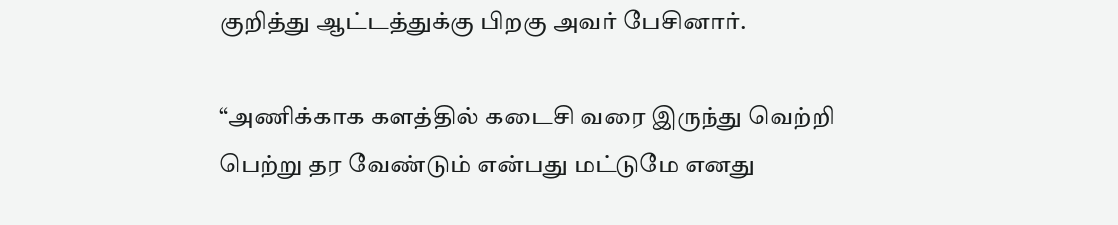குறித்து ஆட்டத்துக்கு பிறகு அவர் பேசினார்.

“அணிக்காக களத்தில் கடைசி வரை இருந்து வெற்றி பெற்று தர வேண்டும் என்பது மட்டுமே எனது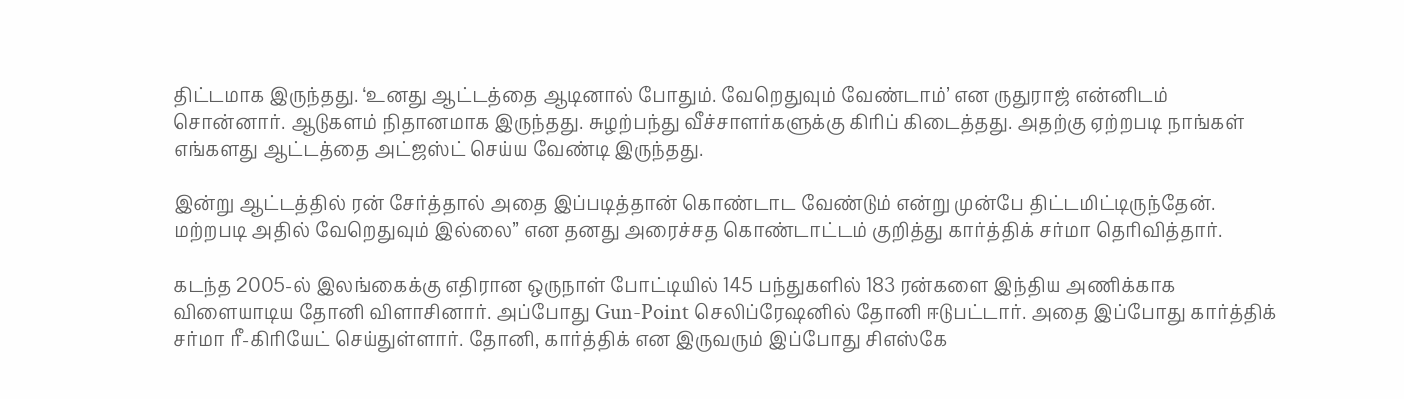திட்டமாக இருந்தது. ‘உனது ஆட்டத்தை ஆடினால் போதும். வேறெதுவும் வேண்டாம்’ என ருதுராஜ் என்னிடம் சொன்னார். ஆடுகளம் நிதானமாக இருந்தது. சுழற்பந்து வீச்சாளர்களுக்கு கிரிப் கிடைத்தது. அதற்கு ஏற்றபடி நாங்கள் எங்களது ஆட்டத்தை அட்ஜஸ்ட் செய்ய வேண்டி இருந்தது.

இன்று ஆட்டத்தில் ரன் சேர்த்தால் அதை இப்படித்தான் கொண்டாட வேண்டும் என்று முன்பே திட்டமிட்டிருந்தேன். மற்றபடி அதில் வேறெதுவும் இல்லை” என தனது அரைச்சத கொண்டாட்டம் குறித்து கார்த்திக் சர்மா தெரிவித்தார்.

கடந்த 2005-ல் இலங்கைக்கு எதிரான ஒருநாள் போட்டியில் 145 பந்துகளில் 183 ரன்களை இந்திய அணிக்காக விளையாடிய தோனி விளாசினார். அப்போது Gun-Point செலிப்ரேஷனில் தோனி ஈடுபட்டார். அதை இப்போது கார்த்திக் சர்மா ரீ-கிரியேட் செய்துள்ளார். தோனி, கார்த்திக் என இருவரும் இப்போது சிஎஸ்கே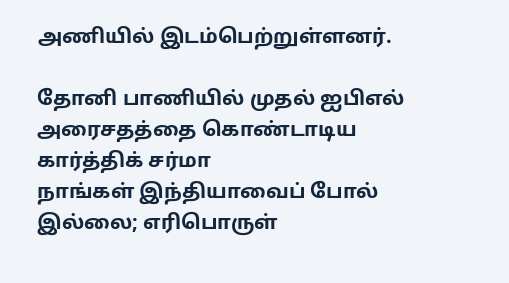அணியில் இடம்பெற்றுள்ளனர்.

தோனி பாணியில் முதல் ஐபிஎல் அரைசதத்தை கொண்டாடிய கார்த்திக் சர்மா
நாங்கள் இந்தியாவைப் போல் இல்லை; எரிபொருள்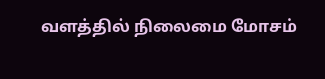வளத்தில் நிலைமை மோசம்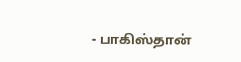- பாகிஸ்தான்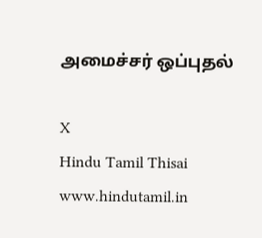அமைச்சர் ஒப்புதல்

X
Hindu Tamil Thisai
www.hindutamil.in